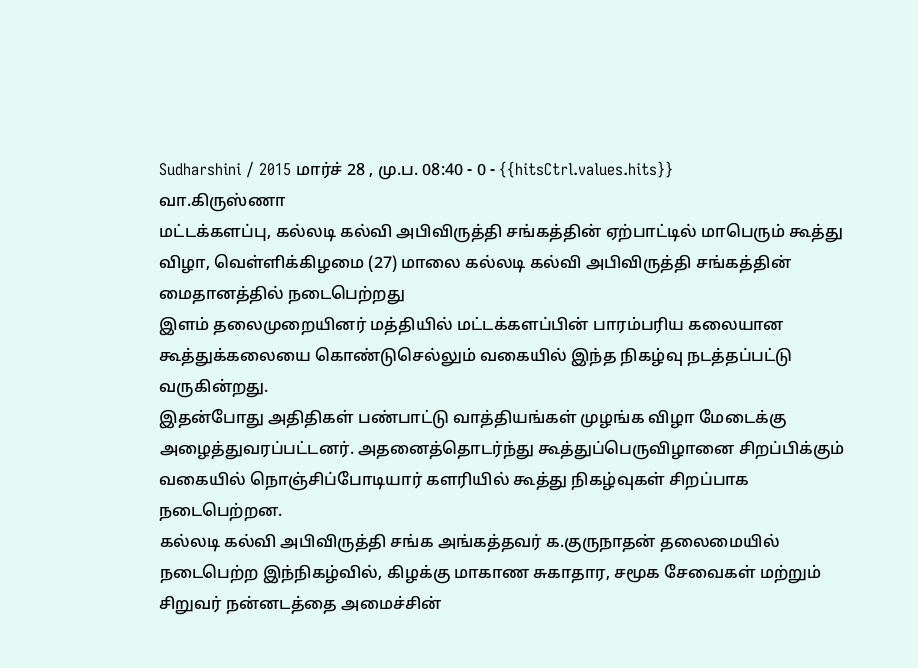Sudharshini / 2015 மார்ச் 28 , மு.ப. 08:40 - 0 - {{hitsCtrl.values.hits}}
வா.கிருஸ்ணா
மட்டக்களப்பு, கல்லடி கல்வி அபிவிருத்தி சங்கத்தின் ஏற்பாட்டில் மாபெரும் கூத்து விழா, வெள்ளிக்கிழமை (27) மாலை கல்லடி கல்வி அபிவிருத்தி சங்கத்தின் மைதானத்தில் நடைபெற்றது
இளம் தலைமுறையினர் மத்தியில் மட்டக்களப்பின் பாரம்பரிய கலையான கூத்துக்கலையை கொண்டுசெல்லும் வகையில் இந்த நிகழ்வு நடத்தப்பட்டு வருகின்றது.
இதன்போது அதிதிகள் பண்பாட்டு வாத்தியங்கள் முழங்க விழா மேடைக்கு அழைத்துவரப்பட்டனர். அதனைத்தொடர்ந்து கூத்துப்பெருவிழானை சிறப்பிக்கும் வகையில் நொஞ்சிப்போடியார் களரியில் கூத்து நிகழ்வுகள் சிறப்பாக நடைபெற்றன.
கல்லடி கல்வி அபிவிருத்தி சங்க அங்கத்தவர் க.குருநாதன் தலைமையில் நடைபெற்ற இந்நிகழ்வில், கிழக்கு மாகாண சுகாதார, சமூக சேவைகள் மற்றும் சிறுவர் நன்னடத்தை அமைச்சின்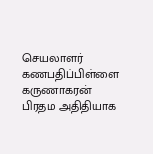செயலாளர் கணபதிப்பிள்ளை கருணாகரன் பிரதம அதிதியாக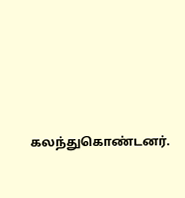கலந்துகொண்டனர்.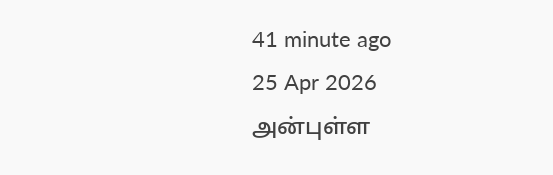41 minute ago
25 Apr 2026
அன்புள்ள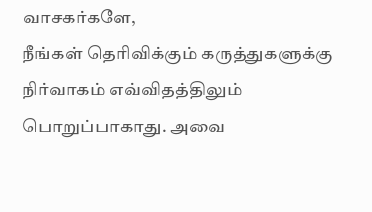வாசகர்களே,
நீங்கள் தெரிவிக்கும் கருத்துகளுக்கு நிர்வாகம் எவ்விதத்திலும் பொறுப்பாகாது. அவை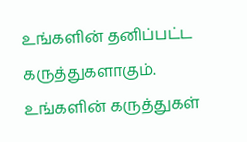உங்களின் தனிப்பட்ட கருத்துகளாகும். உங்களின் கருத்துகள்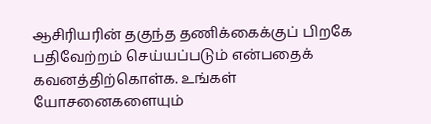ஆசிரியரின் தகுந்த தணிக்கைக்குப் பிறகே பதிவேற்றம் செய்யப்படும் என்பதைக் கவனத்திற்கொள்க. உங்கள் யோசனைகளையும்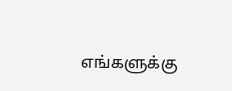எங்களுக்கு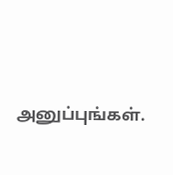அனுப்புங்கள்.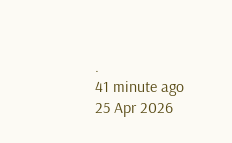.
41 minute ago
25 Apr 2026